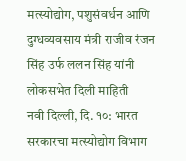मत्स्योद्योग, पशुसंवर्धन आणि दुग्धव्यवसाय मंत्री राजीव रंजन सिंह उर्फ ललन सिंह यांनी लोकसभेत दिली माहिती
नवी दिल्ली, दि. १०: भारत सरकारचा मत्स्योद्योग विभाग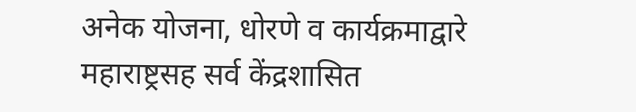अनेक योजना, धोरणे व कार्यक्रमाद्वारे महाराष्ट्रसह सर्व केंद्रशासित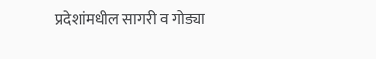प्रदेशांमधील सागरी व गोड्या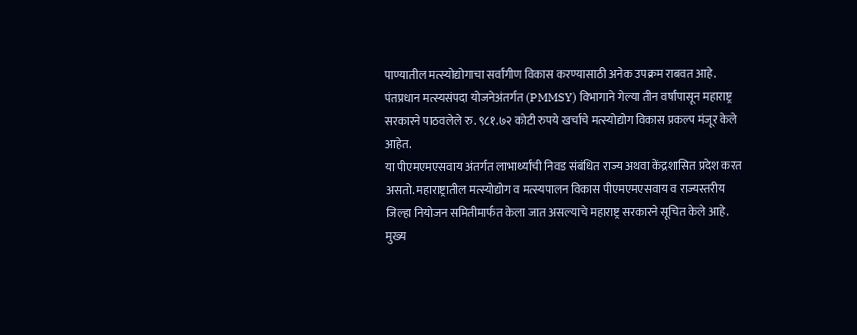पाण्यातील मत्स्योद्योगाचा सर्वांगीण विकास करण्यासाठी अनेक उपक्रम राबवत आहे. पंतप्रधान मत्स्यसंपदा योजनेअंतर्गत (PMMSY) विभागाने गेल्या तीन वर्षांपासून महाराष्ट्र सरकारने पाठवलेले रु. ९८१.७२ कोटी रुपये खर्चाचे मत्स्योद्योग विकास प्रकल्प मंजूर केले आहेत.
या पीएमएमएसवाय अंतर्गत लाभार्थ्यांची निवड संबंधित राज्य अथवा केंद्रशासित प्रदेश करत असतो. महाराष्ट्रातील मत्स्योद्योग व मत्स्यपालन विकास पीएमएमएसवाय व राज्यस्तरीय जिल्हा नियोजन समितीमार्फत केला जात असल्याचे महाराष्ट्र सरकारने सूचित केले आहे. मुख्य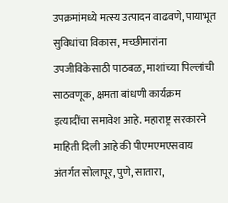उपक्रमांमध्ये मत्स्य उत्पादन वाढवणे, पायाभूत सुविधांचा विकास, मच्छीमारांना उपजीविकेसाठी पाठबळ, माशांच्या पिल्लांची साठवणूक, क्षमता बांधणी कार्यक्रम इत्यादींचा समावेश आहे. महाराष्ट्र सरकारने माहिती दिली आहे की पीएमएमएसवाय अंतर्गत सोलापूर, पुणे, सातारा,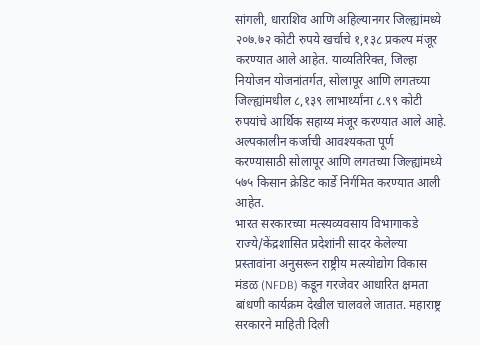सांगली, धाराशिव आणि अहिल्यानगर जिल्ह्यांमध्ये २०७.७२ कोटी रुपये खर्चाचे १,१३८ प्रकल्प मंजूर करण्यात आले आहेत. याव्यतिरिक्त, जिल्हा नियोजन योजनांतर्गत, सोलापूर आणि लगतच्या जिल्ह्यांमधील ८,१३९ लाभार्थ्यांना ८.९९ कोटी रुपयांचे आर्थिक सहाय्य मंजूर करण्यात आले आहे. अल्पकालीन कर्जाची आवश्यकता पूर्ण करण्यासाठी सोलापूर आणि लगतच्या जिल्ह्यांमध्ये ५७५ किसान क्रेडिट कार्डे निर्गमित करण्यात आली आहेत.
भारत सरकारच्या मत्स्यव्यवसाय विभागाकडे राज्ये/केंद्रशासित प्रदेशांनी सादर केलेल्या प्रस्तावांना अनुसरून राष्ट्रीय मत्स्योद्योग विकास मंडळ (NFDB) कडून गरजेवर आधारित क्षमता बांधणी कार्यक्रम देखील चालवले जातात. महाराष्ट्र सरकारने माहिती दिली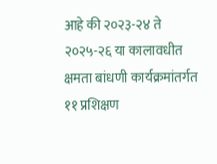आहे की २०२३-२४ ते २०२५-२६ या कालावधीत क्षमता बांधणी कार्यक्रमांतर्गत ११ प्रशिक्षण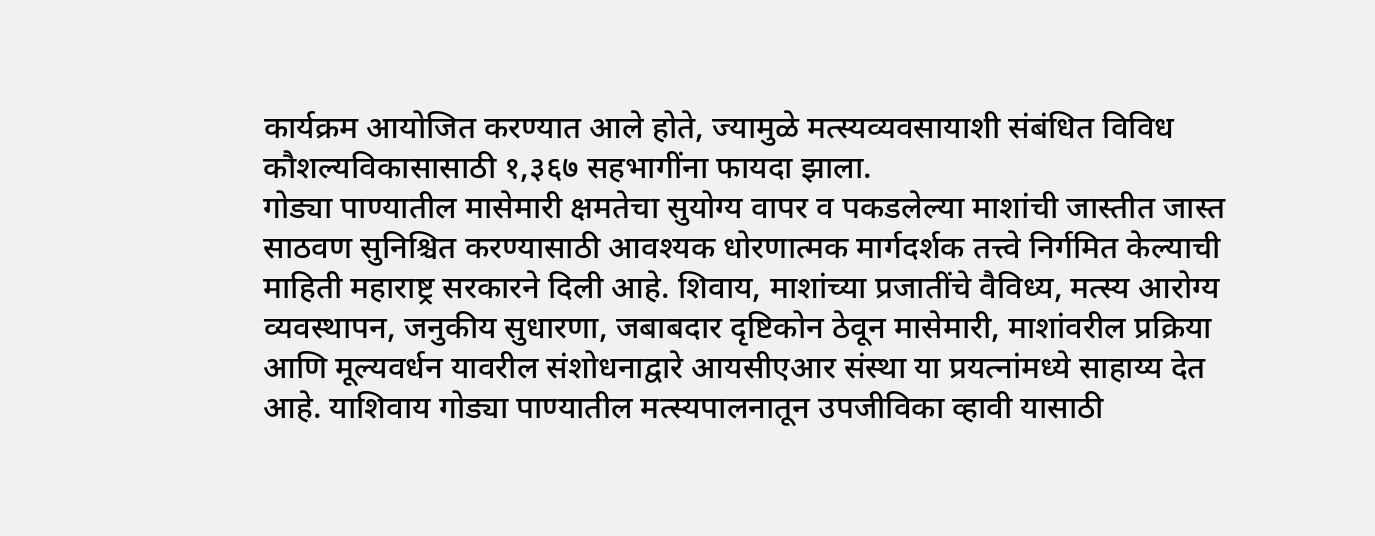कार्यक्रम आयोजित करण्यात आले होते, ज्यामुळे मत्स्यव्यवसायाशी संबंधित विविध कौशल्यविकासासाठी १,३६७ सहभागींना फायदा झाला.
गोड्या पाण्यातील मासेमारी क्षमतेचा सुयोग्य वापर व पकडलेल्या माशांची जास्तीत जास्त साठवण सुनिश्चित करण्यासाठी आवश्यक धोरणात्मक मार्गदर्शक तत्त्वे निर्गमित केल्याची माहिती महाराष्ट्र सरकारने दिली आहे. शिवाय, माशांच्या प्रजातींचे वैविध्य, मत्स्य आरोग्य व्यवस्थापन, जनुकीय सुधारणा, जबाबदार दृष्टिकोन ठेवून मासेमारी, माशांवरील प्रक्रिया आणि मूल्यवर्धन यावरील संशोधनाद्वारे आयसीएआर संस्था या प्रयत्नांमध्ये साहाय्य देत आहे. याशिवाय गोड्या पाण्यातील मत्स्यपालनातून उपजीविका व्हावी यासाठी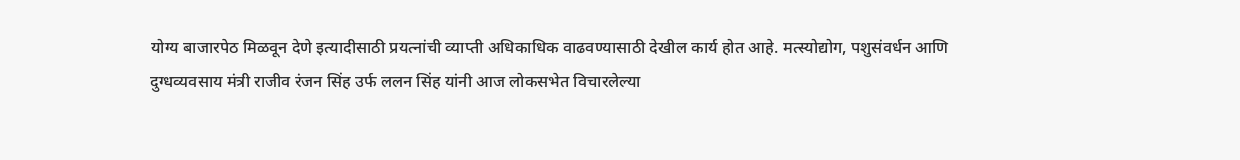योग्य बाजारपेठ मिळवून देणे इत्यादीसाठी प्रयत्नांची व्याप्ती अधिकाधिक वाढवण्यासाठी देखील कार्य होत आहे. मत्स्योद्योग, पशुसंवर्धन आणि दुग्धव्यवसाय मंत्री राजीव रंजन सिंह उर्फ ललन सिंह यांनी आज लोकसभेत विचारलेल्या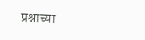प्रश्नाच्या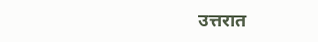उत्तरात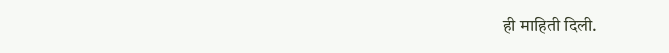ही माहिती दिली.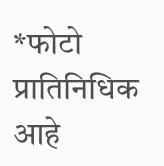*फोटो प्रातिनिधिक आहे